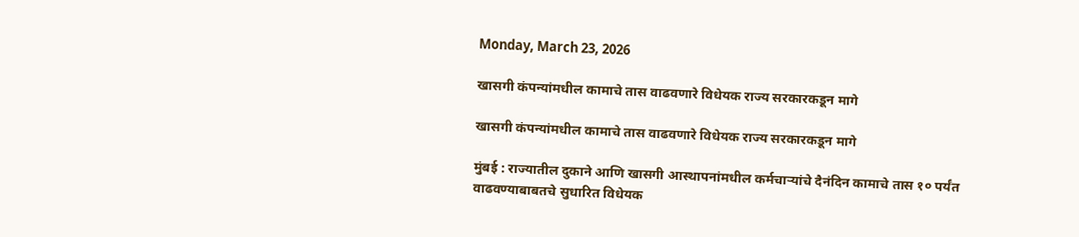Monday, March 23, 2026

खासगी कंपन्यांमधील कामाचे तास वाढवणारे विधेयक राज्य सरकारकडून मागे

खासगी कंपन्यांमधील कामाचे तास वाढवणारे विधेयक राज्य सरकारकडून मागे

मुंबई : राज्यातील दुकाने आणि खासगी आस्थापनांमधील कर्मचाऱ्यांचे दैनंदिन कामाचे तास १० पर्यंत वाढवण्याबाबतचे सुधारित विधेयक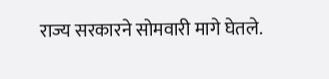राज्य सरकारने सोमवारी मागे घेतले.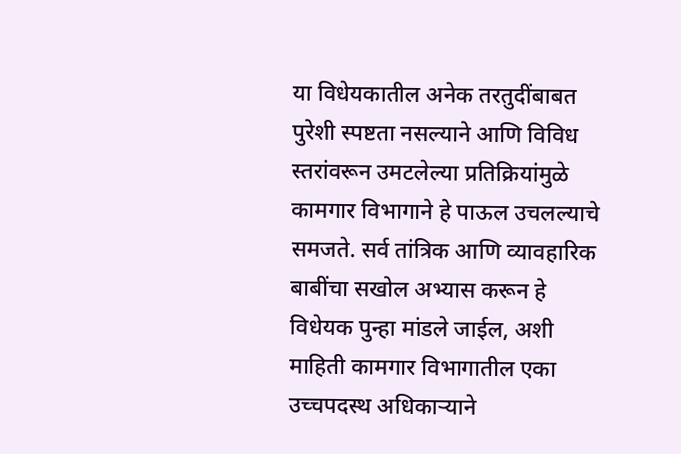या विधेयकातील अनेक तरतुदींबाबत पुरेशी स्पष्टता नसल्याने आणि विविध स्तरांवरून उमटलेल्या प्रतिक्रियांमुळे कामगार विभागाने हे पाऊल उचलल्याचे समजते. सर्व तांत्रिक आणि व्यावहारिक बाबींचा सखोल अभ्यास करून हे विधेयक पुन्हा मांडले जाईल, अशी माहिती कामगार विभागातील एका उच्चपदस्थ अधिकाऱ्याने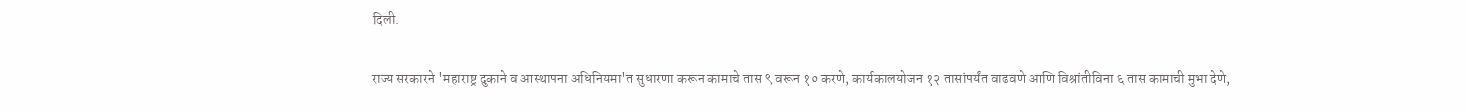दिली.

राज्य सरकारने 'महाराष्ट्र दुकाने व आस्थापना अधिनियमा'त सुधारणा करून कामाचे तास ९ वरून १० करणे, कार्यकालयोजन १२ तासांपर्यंत वाढवणे आणि विश्रांतीविना ६ तास कामाची मुभा देणे,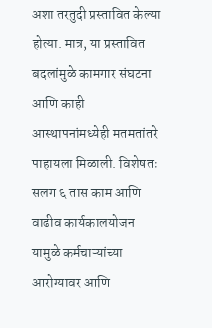अशा तरतुदी प्रस्तावित केल्या होत्या. मात्र, या प्रस्तावित बदलांमुळे कामगार संघटना आणि काही आस्थापनांमध्येही मतमतांतरे पाहायला मिळाली. विशेषतः सलग ६ तास काम आणि वाढीव कार्यकालयोजन यामुळे कर्मचाऱ्यांच्या आरोग्यावर आणि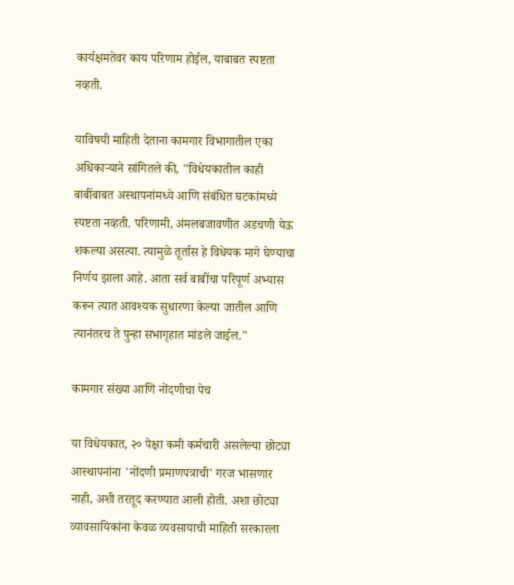कार्यक्षमतेवर काय परिणाम होईल, याबाबत स्पष्टता नव्हती.

याविषयी माहिती देताना कामगार विभागातील एका अधिकाऱ्याने सांगितले की, "विधेयकातील काही बाबींबाबत अस्थापनांमध्ये आणि संबंधित घटकांमध्ये स्पष्टता नव्हती. परिणामी, अंमलबजावणीत अडचणी येऊ शकल्या असत्या. त्यामुळे तूर्तास हे विधेयक मागे घेण्याचा निर्णय झाला आहे. आता सर्व बाबींचा परिपूर्ण अभ्यास करून त्यात आवश्यक सुधारणा केल्या जातील आणि त्यानंतरच ते पुन्हा सभागृहात मांडले जाईल."

कामगार संख्या आणि नोंदणीचा पेच

या विधेयकात, २० पेक्षा कमी कर्मचारी असलेल्या छोट्या आस्थापनांना 'नोंदणी प्रमाणपत्राची' गरज भासणार नाही, अशी तरतूद करण्यात आली होती. अशा छोट्या व्यावसायिकांना केवळ व्यवसायाची माहिती सरकारला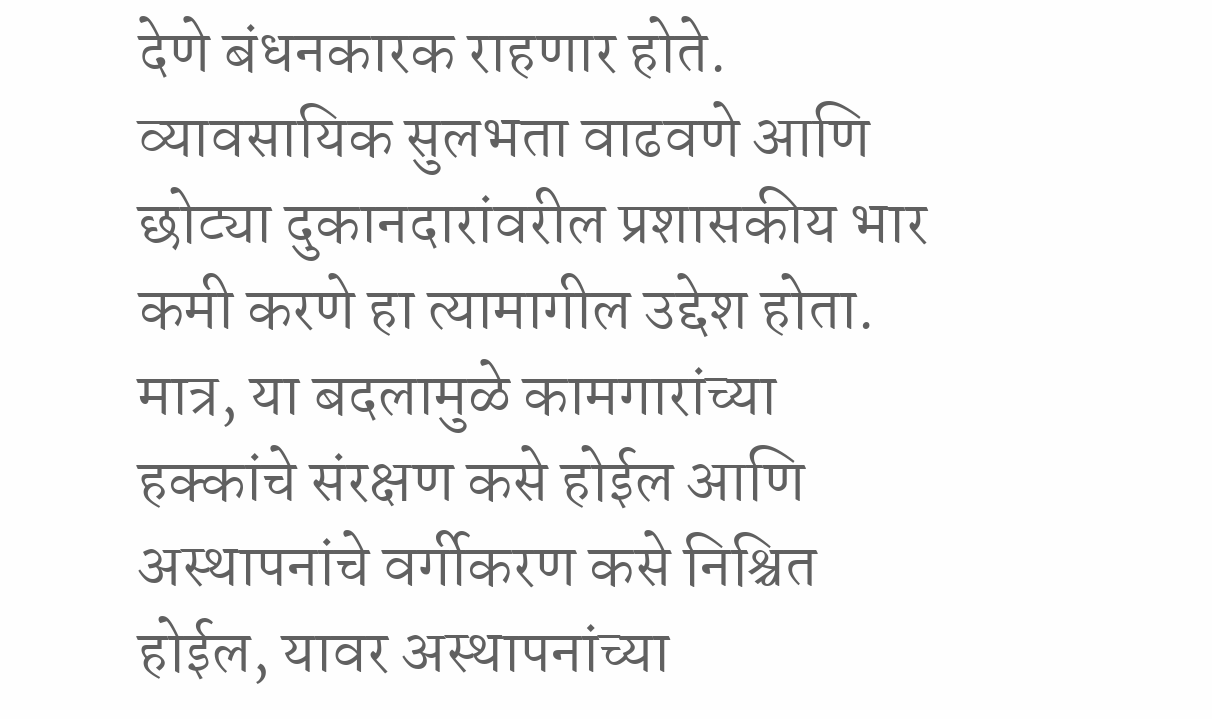देणे बंधनकारक राहणार होते. व्यावसायिक सुलभता वाढवणे आणि छोट्या दुकानदारांवरील प्रशासकीय भार कमी करणे हा त्यामागील उद्देश होता. मात्र, या बदलामुळे कामगारांच्या हक्कांचे संरक्षण कसे होईल आणि अस्थापनांचे वर्गीकरण कसे निश्चित होईल, यावर अस्थापनांच्या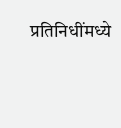प्रतिनिधींमध्ये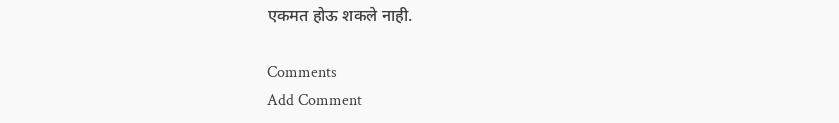एकमत होऊ शकले नाही.

Comments
Add Comment